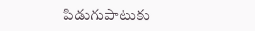పిడుగుపాటుకు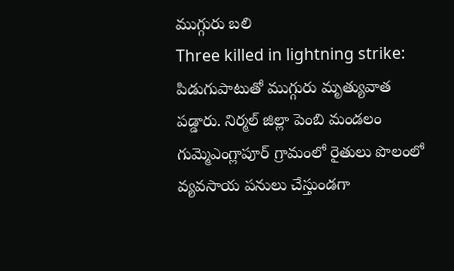ముగ్గురు బలి
Three killed in lightning strike: పిడుగుపాటుతో ముగ్గురు మృత్యువాత పడ్డారు. నిర్మల్ జిల్లా పెంబి మండలం గుమ్మెఎంగ్లాపూర్ గ్రామంలో రైతులు పొలంలో వ్యవసాయ పనులు చేస్తుండగా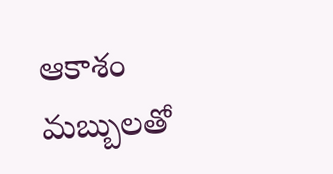ఆకాశం మబ్బులతో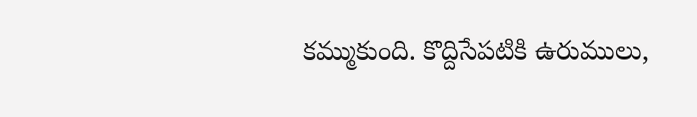కమ్ముకుంది. కొద్దిసేపటికి ఉరుములు,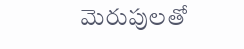మెరుపులతో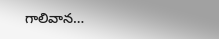గాలివాన…